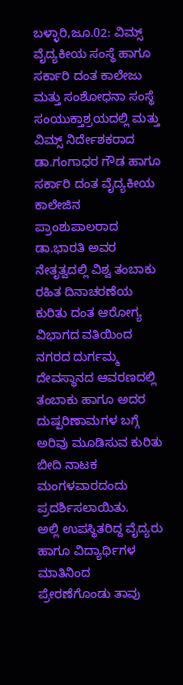ಬಳ್ಳಾರಿ,ಜೂ.02: ವಿಮ್ಸ್ ವೈದ್ಯಕೀಯ ಸಂಸ್ಥೆ ಹಾಗೂ ಸರ್ಕಾರಿ ದಂತ ಕಾಲೇಜು ಮತ್ತು ಸಂಶೋಧನಾ ಸಂಸ್ಥೆ ಸಂಯುಕ್ತಾಶ್ರಯದಲ್ಲಿ ಮತ್ತು ವಿಮ್ಸ್ ನಿರ್ದೇಶಕರಾದ ಡಾ.ಗಂಗಾಧರ ಗೌಡ ಹಾಗೂ ಸರ್ಕಾರಿ ದಂತ ವೈದ್ಯಕೀಯ ಕಾಲೇಜಿನ ಪ್ರಾಂಶುಪಾಲರಾದ ಡಾ.ಭಾರತಿ ಅವರ ನೇತೃತ್ವದಲ್ಲಿ ವಿಶ್ವ ತಂಬಾಕು ರಹಿತ ದಿನಾಚರಣೆಯ ಕುರಿತು ದಂತ ಆರೋಗ್ಯ ವಿಭಾಗದ ವತಿಯಿಂದ ನಗರದ ದುರ್ಗಮ್ಮ ದೇವಸ್ಥಾನದ ಆವರಣದಲ್ಲಿ ತಂಬಾಕು ಹಾಗೂ ಅದರ ದುಷ್ಪರಿಣಾಮಗಳ ಬಗ್ಗೆ ಅರಿವು ಮೂಡಿಸುವ ಕುರಿತು ಬೀದಿ ನಾಟಕ ಮಂಗಳವಾರದಂದು ಪ್ರದರ್ಶಿಸಲಾಯಿತು.
ಅಲ್ಲಿ ಉಪಸ್ಥಿತರಿದ್ದ ವೈದ್ಯರು ಹಾಗೂ ವಿದ್ಯಾರ್ಥಿಗಳ ಮಾತಿನಿಂದ ಪ್ರೇರಣೆಗೊಂಡು ತಾವು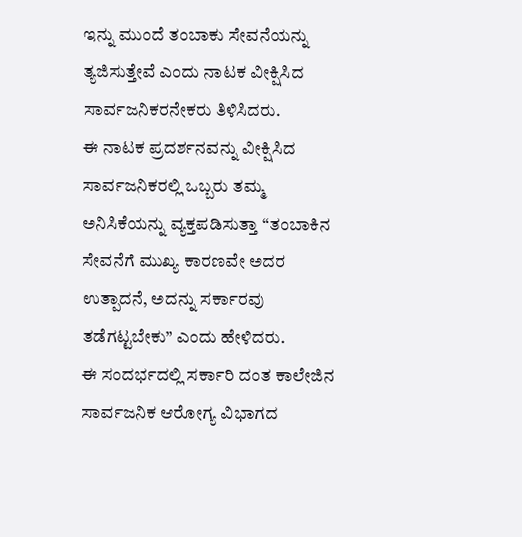ಇನ್ನು ಮುಂದೆ ತಂಬಾಕು ಸೇವನೆಯನ್ನು ತ್ಯಜಿಸುತ್ತೇವೆ ಎಂದು ನಾಟಕ ವೀಕ್ಷಿಸಿದ ಸಾರ್ವಜನಿಕರನೇಕರು ತಿಳಿಸಿದರು.
ಈ ನಾಟಕ ಪ್ರದರ್ಶನವನ್ನು ವೀಕ್ಷಿಸಿದ ಸಾರ್ವಜನಿಕರಲ್ಲಿ ಒಬ್ಬರು ತಮ್ಮ ಅನಿಸಿಕೆಯನ್ನು ವ್ಯಕ್ತಪಡಿಸುತ್ತಾ “ತಂಬಾಕಿನ ಸೇವನೆಗೆ ಮುಖ್ಯ ಕಾರಣವೇ ಅದರ ಉತ್ಪಾದನೆ, ಅದನ್ನು ಸರ್ಕಾರವು ತಡೆಗಟ್ಟಬೇಕು” ಎಂದು ಹೇಳಿದರು.
ಈ ಸಂದರ್ಭದಲ್ಲಿ ಸರ್ಕಾರಿ ದಂತ ಕಾಲೇಜಿನ ಸಾರ್ವಜನಿಕ ಆರೋಗ್ಯ ವಿಭಾಗದ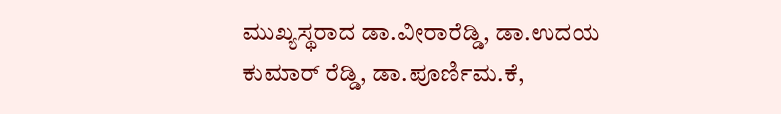ಮುಖ್ಯಸ್ಥರಾದ ಡಾ.ವೀರಾರೆಡ್ಡಿ, ಡಾ.ಉದಯ ಕುಮಾರ್ ರೆಡ್ಡಿ, ಡಾ.ಪೂರ್ಣಿಮ.ಕೆ,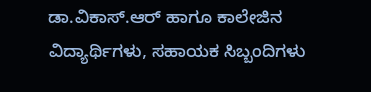ಡಾ.ವಿಕಾಸ್.ಆರ್ ಹಾಗೂ ಕಾಲೇಜಿನ ವಿದ್ಯಾರ್ಥಿಗಳು, ಸಹಾಯಕ ಸಿಬ್ಬಂದಿಗಳು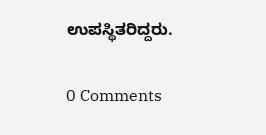ಉಪಸ್ಥಿತರಿದ್ದರು.

0 Comments